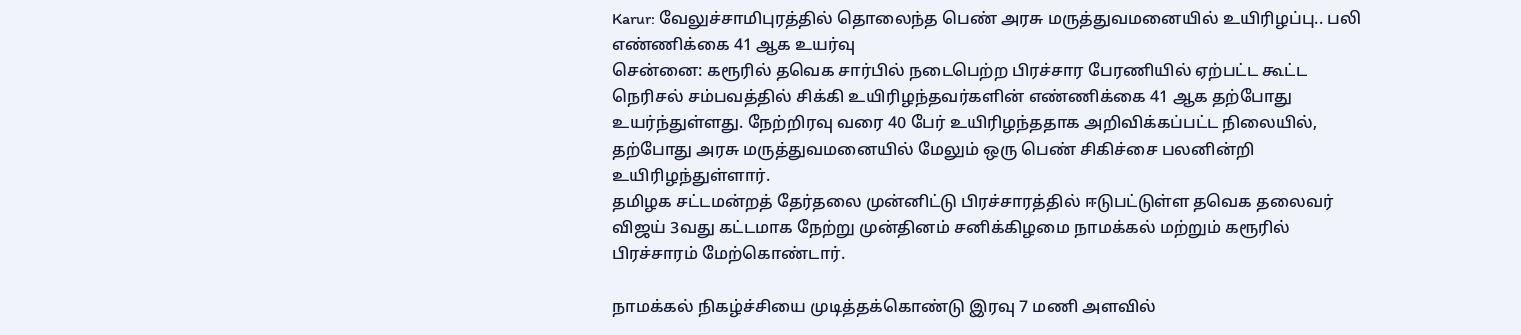Karur: வேலுச்சாமிபுரத்தில் தொலைந்த பெண் அரசு மருத்துவமனையில் உயிரிழப்பு.. பலி எண்ணிக்கை 41 ஆக உயர்வு
சென்னை: கரூரில் தவெக சார்பில் நடைபெற்ற பிரச்சார பேரணியில் ஏற்பட்ட கூட்ட நெரிசல் சம்பவத்தில் சிக்கி உயிரிழந்தவர்களின் எண்ணிக்கை 41 ஆக தற்போது உயர்ந்துள்ளது. நேற்றிரவு வரை 40 பேர் உயிரிழந்ததாக அறிவிக்கப்பட்ட நிலையில், தற்போது அரசு மருத்துவமனையில் மேலும் ஒரு பெண் சிகிச்சை பலனின்றி உயிரிழந்துள்ளார்.
தமிழக சட்டமன்றத் தேர்தலை முன்னிட்டு பிரச்சாரத்தில் ஈடுபட்டுள்ள தவெக தலைவர் விஜய் 3வது கட்டமாக நேற்று முன்தினம் சனிக்கிழமை நாமக்கல் மற்றும் கரூரில் பிரச்சாரம் மேற்கொண்டார்.

நாமக்கல் நிகழ்ச்சியை முடித்தக்கொண்டு இரவு 7 மணி அளவில்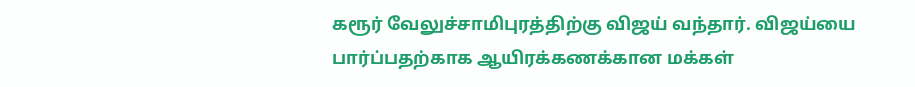கரூர் வேலுச்சாமிபுரத்திற்கு விஜய் வந்தார். விஜய்யை பார்ப்பதற்காக ஆயிரக்கணக்கான மக்கள்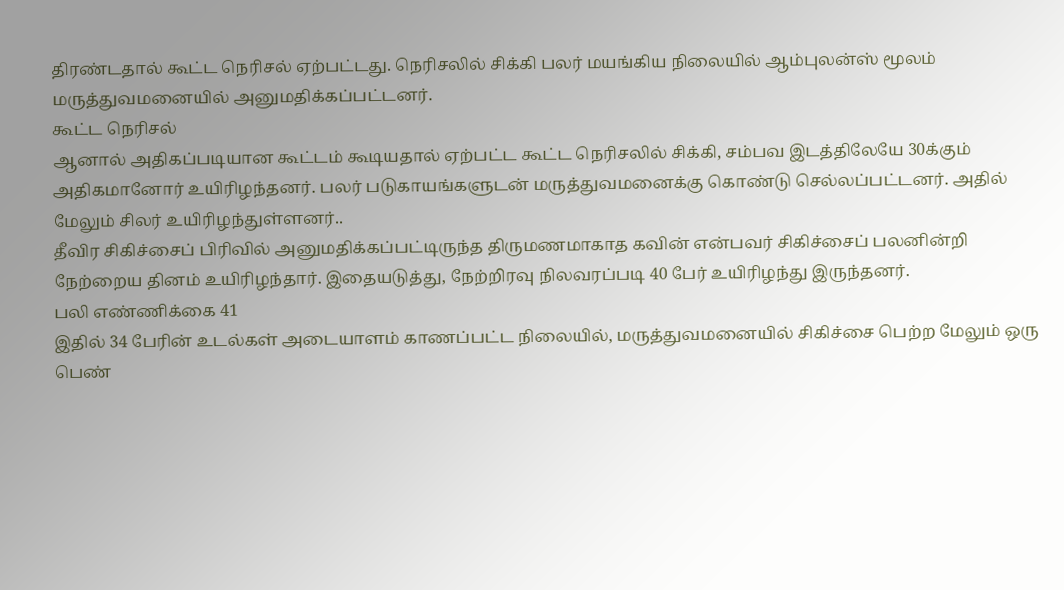திரண்டதால் கூட்ட நெரிசல் ஏற்பட்டது. நெரிசலில் சிக்கி பலர் மயங்கிய நிலையில் ஆம்புலன்ஸ் மூலம் மருத்துவமனையில் அனுமதிக்கப்பட்டனர்.
கூட்ட நெரிசல்
ஆனால் அதிகப்படியான கூட்டம் கூடியதால் ஏற்பட்ட கூட்ட நெரிசலில் சிக்கி, சம்பவ இடத்திலேயே 30க்கும் அதிகமானோர் உயிரிழந்தனர். பலர் படுகாயங்களுடன் மருத்துவமனைக்கு கொண்டு செல்லப்பட்டனர். அதில் மேலும் சிலர் உயிரிழந்துள்ளனர்..
தீவிர சிகிச்சைப் பிரிவில் அனுமதிக்கப்பட்டிருந்த திருமணமாகாத கவின் என்பவர் சிகிச்சைப் பலனின்றி நேற்றைய தினம் உயிரிழந்தார். இதையடுத்து, நேற்றிரவு நிலவரப்படி 40 பேர் உயிரிழந்து இருந்தனர்.
பலி எண்ணிக்கை 41
இதில் 34 பேரின் உடல்கள் அடையாளம் காணப்பட்ட நிலையில், மருத்துவமனையில் சிகிச்சை பெற்ற மேலும் ஒரு பெண்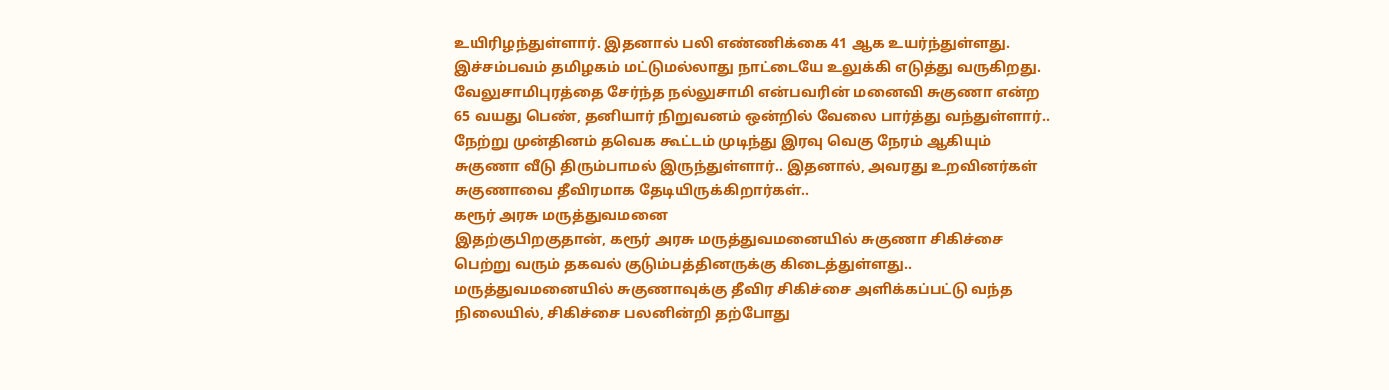உயிரிழந்துள்ளார். இதனால் பலி எண்ணிக்கை 41 ஆக உயர்ந்துள்ளது. இச்சம்பவம் தமிழகம் மட்டுமல்லாது நாட்டையே உலுக்கி எடுத்து வருகிறது.
வேலுசாமிபுரத்தை சேர்ந்த நல்லுசாமி என்பவரின் மனைவி சுகுணா என்ற 65 வயது பெண், தனியார் நிறுவனம் ஒன்றில் வேலை பார்த்து வந்துள்ளார்.. நேற்று முன்தினம் தவெக கூட்டம் முடிந்து இரவு வெகு நேரம் ஆகியும் சுகுணா வீடு திரும்பாமல் இருந்துள்ளார்.. இதனால், அவரது உறவினர்கள் சுகுணாவை தீவிரமாக தேடியிருக்கிறார்கள்..
கரூர் அரசு மருத்துவமனை
இதற்குபிறகுதான், கரூர் அரசு மருத்துவமனையில் சுகுணா சிகிச்சை பெற்று வரும் தகவல் குடும்பத்தினருக்கு கிடைத்துள்ளது.. மருத்துவமனையில் சுகுணாவுக்கு தீவிர சிகிச்சை அளிக்கப்பட்டு வந்த நிலையில், சிகிச்சை பலனின்றி தற்போது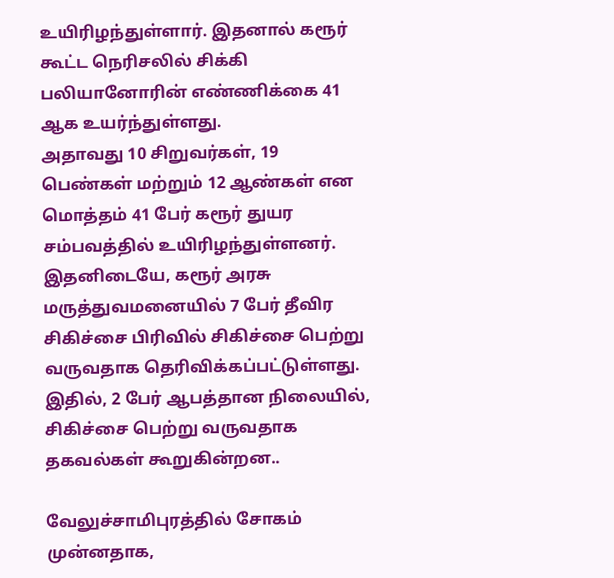உயிரிழந்துள்ளார். இதனால் கரூர் கூட்ட நெரிசலில் சிக்கி பலியானோரின் எண்ணிக்கை 41 ஆக உயர்ந்துள்ளது.
அதாவது 10 சிறுவர்கள், 19 பெண்கள் மற்றும் 12 ஆண்கள் என மொத்தம் 41 பேர் கரூர் துயர சம்பவத்தில் உயிரிழந்துள்ளனர். இதனிடையே, கரூர் அரசு மருத்துவமனையில் 7 பேர் தீவிர சிகிச்சை பிரிவில் சிகிச்சை பெற்று வருவதாக தெரிவிக்கப்பட்டுள்ளது. இதில், 2 பேர் ஆபத்தான நிலையில், சிகிச்சை பெற்று வருவதாக தகவல்கள் கூறுகின்றன..

வேலுச்சாமிபுரத்தில் சோகம்
முன்னதாக,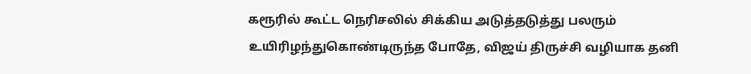கரூரில் கூட்ட நெரிசலில் சிக்கிய அடுத்தடுத்து பலரும் உயிரிழந்துகொண்டிருந்த போதே, விஜய் திருச்சி வழியாக தனி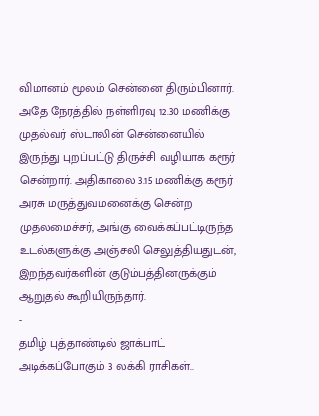விமானம் மூலம் சென்னை திரும்பினார். அதே நேரத்தில் நள்ளிரவு 12.30 மணிக்கு முதல்வர் ஸ்டாலின் சென்னையில் இருந்து புறப்பட்டு திருச்சி வழியாக கரூர் சென்றார். அதிகாலை 3.15 மணிக்கு கரூர் அரசு மருத்துவமனைக்கு சென்ற முதலமைச்சர், அங்கு வைக்கப்பட்டிருந்த உடல்களுக்கு அஞ்சலி செலுத்தியதுடன், இறந்தவர்களின் குடும்பத்தினருக்கும் ஆறுதல் கூறியிருந்தார்.
-
தமிழ் புத்தாண்டில் ஜாக்பாட் அடிக்கப்போகும் 3 லக்கி ராசிகள்..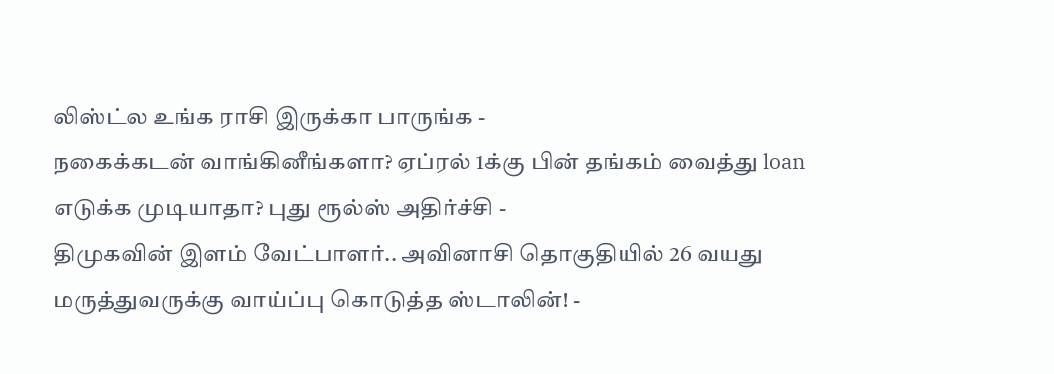லிஸ்ட்ல உங்க ராசி இருக்கா பாருங்க -
நகைக்கடன் வாங்கினீங்களா? ஏப்ரல் 1க்கு பின் தங்கம் வைத்து loan எடுக்க முடியாதா? புது ரூல்ஸ் அதிர்ச்சி -
திமுகவின் இளம் வேட்பாளர்.. அவினாசி தொகுதியில் 26 வயது மருத்துவருக்கு வாய்ப்பு கொடுத்த ஸ்டாலின்! -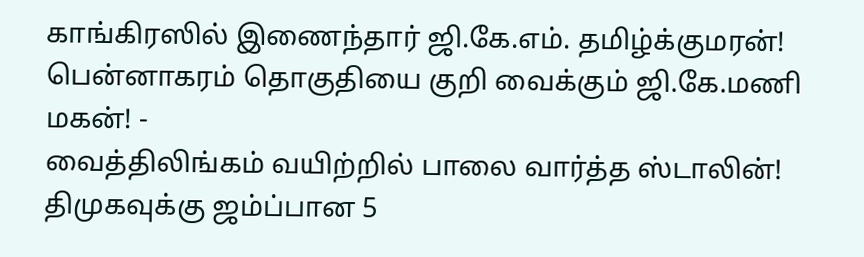காங்கிரஸில் இணைந்தார் ஜி.கே.எம். தமிழ்க்குமரன்! பென்னாகரம் தொகுதியை குறி வைக்கும் ஜி.கே.மணி மகன்! -
வைத்திலிங்கம் வயிற்றில் பாலை வார்த்த ஸ்டாலின்! திமுகவுக்கு ஜம்ப்பான 5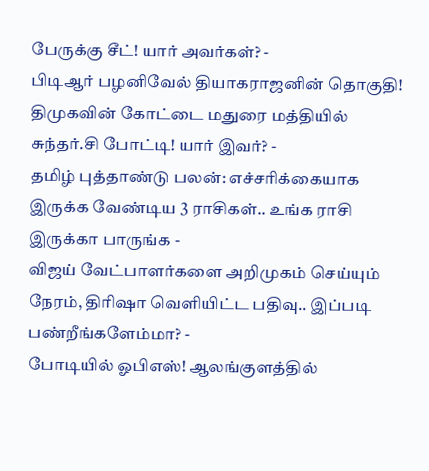பேருக்கு சீட்! யார் அவர்கள்? -
பிடிஆர் பழனிவேல் தியாகராஜனின் தொகுதி! திமுகவின் கோட்டை மதுரை மத்தியில் சுந்தர்.சி போட்டி! யார் இவர்? -
தமிழ் புத்தாண்டு பலன்: எச்சரிக்கையாக இருக்க வேண்டிய 3 ராசிகள்.. உங்க ராசி இருக்கா பாருங்க -
விஜய் வேட்பாளர்களை அறிமுகம் செய்யும் நேரம், திரிஷா வெளியிட்ட பதிவு.. இப்படி பண்றீங்களேம்மா? -
போடியில் ஓபிஎஸ்! ஆலங்குளத்தில்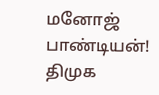மனோஜ் பாண்டியன்! திமுக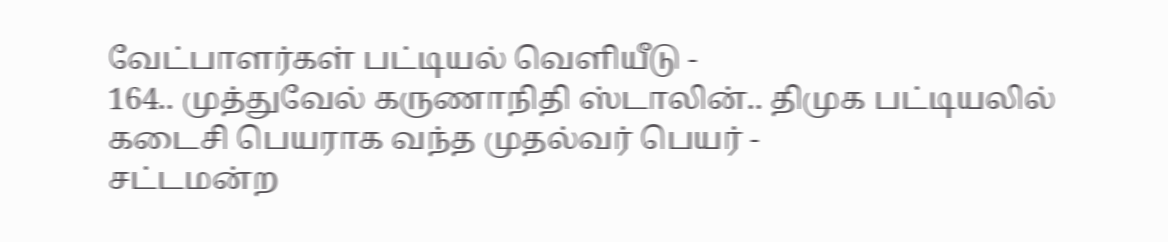வேட்பாளர்கள் பட்டியல் வெளியீடு -
164.. முத்துவேல் கருணாநிதி ஸ்டாலின்.. திமுக பட்டியலில் கடைசி பெயராக வந்த முதல்வர் பெயர் -
சட்டமன்ற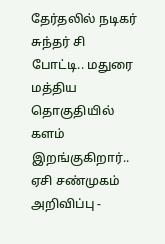தேர்தலில் நடிகர் சுந்தர் சி போட்டி.. மதுரை மத்திய தொகுதியில் களம் இறங்குகிறார்.. ஏசி சண்முகம் அறிவிப்பு -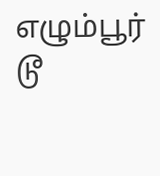எழும்பூர் டூ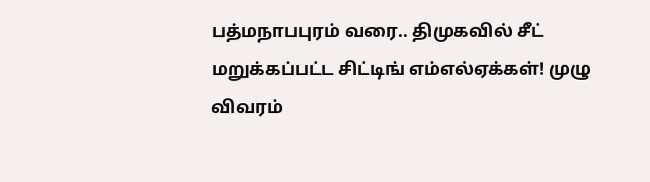பத்மநாபபுரம் வரை.. திமுகவில் சீட் மறுக்கப்பட்ட சிட்டிங் எம்எல்ஏக்கள்! முழு விவரம்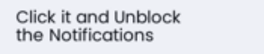Click it and Unblock the Notifications